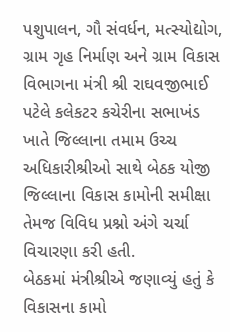પશુપાલન, ગૌ સંવર્ધન, મત્સ્યોદ્યોગ, ગ્રામ ગૃહ નિર્માણ અને ગ્રામ વિકાસ વિભાગના મંત્રી શ્રી રાઘવજીભાઈ પટેલે કલેકટર કચેરીના સભાખંડ ખાતે જિલ્લાના તમામ ઉચ્ચ અધિકારીશ્રીઓ સાથે બેઠક યોજી જિલ્લાના વિકાસ કામોની સમીક્ષા તેમજ વિવિધ પ્રશ્નો અંગે ચર્ચા વિચારણા કરી હતી.
બેઠકમાં મંત્રીશ્રીએ જણાવ્યું હતું કે વિકાસના કામો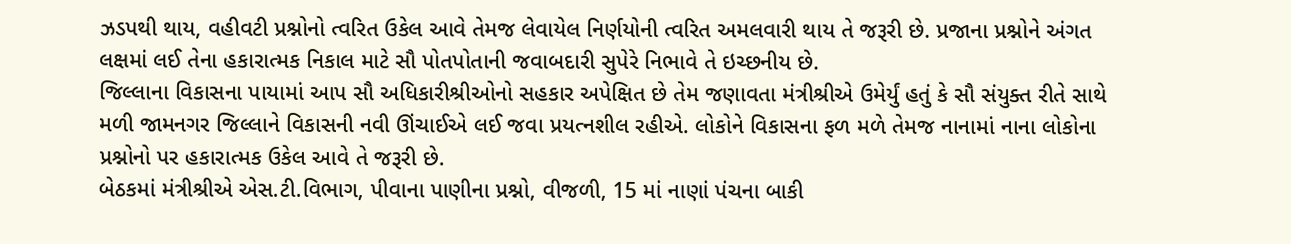ઝડપથી થાય, વહીવટી પ્રશ્નોનો ત્વરિત ઉકેલ આવે તેમજ લેવાયેલ નિર્ણયોની ત્વરિત અમલવારી થાય તે જરૂરી છે. પ્રજાના પ્રશ્નોને અંગત લક્ષમાં લઈ તેના હકારાત્મક નિકાલ માટે સૌ પોતપોતાની જવાબદારી સુપેરે નિભાવે તે ઇચ્છનીય છે.
જિલ્લાના વિકાસના પાયામાં આપ સૌ અધિકારીશ્રીઓનો સહકાર અપેક્ષિત છે તેમ જણાવતા મંત્રીશ્રીએ ઉમેર્યું હતું કે સૌ સંયુક્ત રીતે સાથે મળી જામનગર જિલ્લાને વિકાસની નવી ઊંચાઈએ લઈ જવા પ્રયત્નશીલ રહીએ. લોકોને વિકાસના ફળ મળે તેમજ નાનામાં નાના લોકોના પ્રશ્નોનો પર હકારાત્મક ઉકેલ આવે તે જરૂરી છે.
બેઠકમાં મંત્રીશ્રીએ એસ.ટી.વિભાગ, પીવાના પાણીના પ્રશ્નો, વીજળી, 15 માં નાણાં પંચના બાકી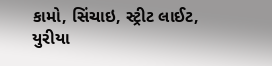કામો, સિંચાઇ, સ્ટ્રીટ લાઈટ, યુરીયા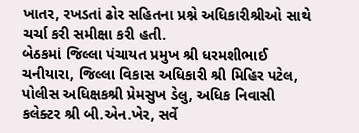ખાતર, રખડતાં ઢોર સહિતના પ્રશ્ને અધિકારીશ્રીઓ સાથે ચર્ચા કરી સમીક્ષા કરી હતી.
બેઠકમાં જિલ્લા પંચાયત પ્રમુખ શ્રી ધરમશીભાઈ ચનીયારા, જિલ્લા વિકાસ અધિકારી શ્રી મિહિર પટેલ, પોલીસ અધિક્ષકશ્રી પ્રેમસુખ ડેલુ, અધિક નિવાસી કલેક્ટર શ્રી બી.એન.ખેર, સર્વે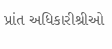પ્રાંત અધિકારીશ્રીઓ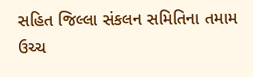સહિત જિલ્લા સંકલન સમિતિના તમામ ઉચ્ચ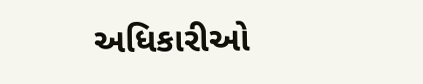અધિકારીઓ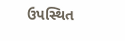ઉપસ્થિત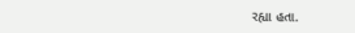રહ્યા હતા.